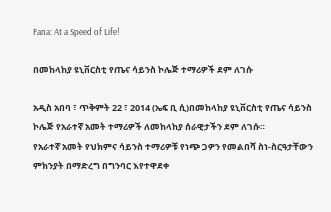Fana: At a Speed of Life!

በመከላከያ ዩኒቨርስቲ የጤና ሳይንስ ኮሌጅ ተማሪዎች ደም ለገሱ

አዲስ አበባ ፣ ጥቅምት 22 ፣ 2014 (ኤፍ ቢ ሲ)በመከላከያ ዩኒቨርስቲ የጤና ሳይንስ ኮሌጅ የአራተኛ አመት ተማሪዎች ለመከላከያ ሰራዊታችን ደም ለገሱ።
የአራተኛ አመት የህክምና ሳይንስ ተማሪዎቹ የነጭ ጋዎን የመልበሻ ስነ-ስርዓታቸውን ምክንያት በማድረግ በግንባር እየተዋደቀ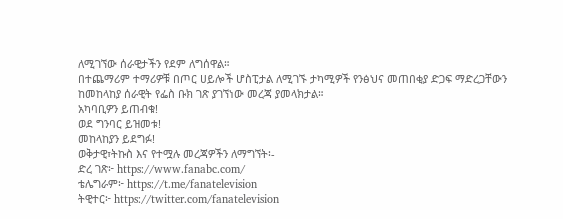ለሚገኘው ሰራዊታችን የደም ለግሰዋል።
በተጨማሪም ተማሪዎቹ በጦር ሀይሎች ሆስፒታል ለሚገኙ ታካሚዎች የንፅህና መጠበቂያ ድጋፍ ማድረጋቸውን ከመከላከያ ሰራዊት የፌስ ቡክ ገጽ ያገኘነው መረጃ ያመላክታል።
አካባቢዎን ይጠብቁ!
ወደ ግንባር ይዝመቱ!
መከላከያን ይደግፉ!
ወቅታዊ፣ትኩስ እና የተሟሉ መረጃዎችን ለማግኘት፡-
ድረ ገጽ፦ https://www.fanabc.com/
ቴሌግራም፦ https://t.me/fanatelevision
ትዊተር፦ https://twitter.com/fanatelevision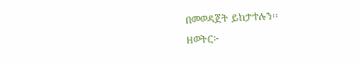በመወዳጀት ይከታተሉን፡፡
ዘወትር፦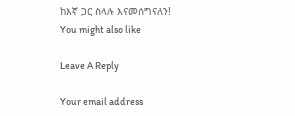ከእኛ ጋር ስላሉ እናመሰግናለን!
You might also like

Leave A Reply

Your email address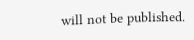will not be published.